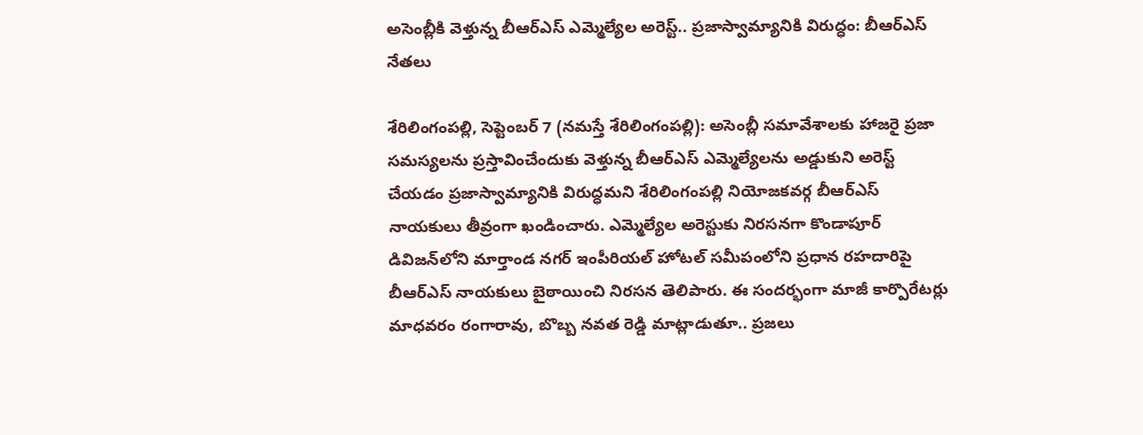అసెంబ్లీకి వెళ్తున్న బీఆర్ఎస్ ఎమ్మెల్యేల అరెస్ట్.. ప్రజాస్వామ్యానికి విరుద్ధం: బీఆర్ఎస్ నేతలు

శేరిలింగంప‌ల్లి, సెప్టెంబ‌ర్ 7 (న‌మ‌స్తే శేరిలింగంప‌ల్లి): అసెంబ్లీ సమావేశాలకు హాజరై ప్రజా సమస్యలను ప్రస్తావించేందుకు వెళ్తున్న బీఆర్ఎస్ ఎమ్మెల్యేలను అడ్డుకుని అరెస్ట్ చేయడం ప్రజాస్వామ్యానికి విరుద్ధమని శేరిలింగంపల్లి నియోజకవర్గ బీఆర్ఎస్ నాయకులు తీవ్రంగా ఖండించారు. ఎమ్మెల్యేల అరెస్టుకు నిరసనగా కొండాపూర్ డివిజన్‌లోని మార్తాండ నగర్ ఇంపీరియల్ హోటల్ సమీపంలోని ప్రధాన రహదారిపై బీఆర్ఎస్ నాయకులు బైఠాయించి నిరసన తెలిపారు. ఈ సందర్భంగా మాజీ కార్పొరేటర్లు మాధవరం రంగారావు, బొబ్బ నవత రెడ్డి మాట్లాడుతూ.. ప్రజలు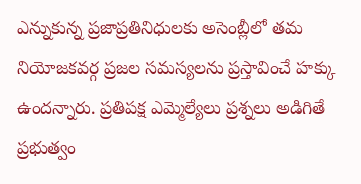ఎన్నుకున్న ప్రజాప్రతినిధులకు అసెంబ్లీలో తమ నియోజకవర్గ ప్రజల సమస్యలను ప్రస్తావించే హక్కు ఉందన్నారు. ప్రతిపక్ష ఎమ్మెల్యేలు ప్రశ్నలు అడిగితే ప్రభుత్వం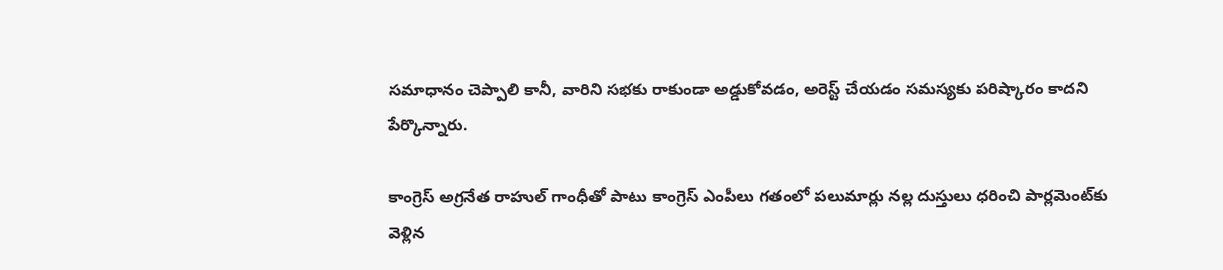సమాధానం చెప్పాలి కానీ, వారిని సభకు రాకుండా అడ్డుకోవడం, అరెస్ట్ చేయడం సమస్యకు పరిష్కారం కాదని పేర్కొన్నారు.

కాంగ్రెస్ అగ్రనేత రాహుల్ గాంధీతో పాటు కాంగ్రెస్ ఎంపీలు గతంలో పలుమార్లు నల్ల దుస్తులు ధరించి పార్లమెంట్‌కు వెళ్లిన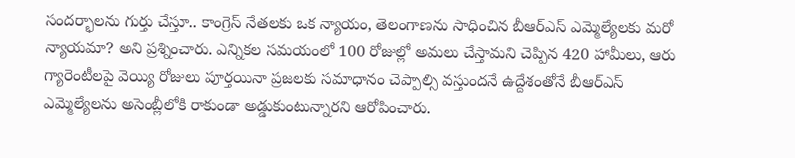సందర్భాలను గుర్తు చేస్తూ.. కాంగ్రెస్ నేతలకు ఒక న్యాయం, తెలంగాణను సాధించిన బీఆర్ఎస్ ఎమ్మెల్యేలకు మరో న్యాయమా? అని ప్రశ్నించారు. ఎన్నికల సమయంలో 100 రోజుల్లో అమలు చేస్తామని చెప్పిన 420 హామీలు, ఆరు గ్యారెంటీలపై వెయ్యి రోజులు పూర్తయినా ప్రజలకు సమాధానం చెప్పాల్సి వస్తుందనే ఉద్దేశంతోనే బీఆర్ఎస్ ఎమ్మెల్యేలను అసెంబ్లీలోకి రాకుండా అడ్డుకుంటున్నారని ఆరోపించారు.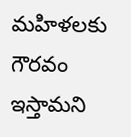మహిళలకు గౌరవం ఇస్తామని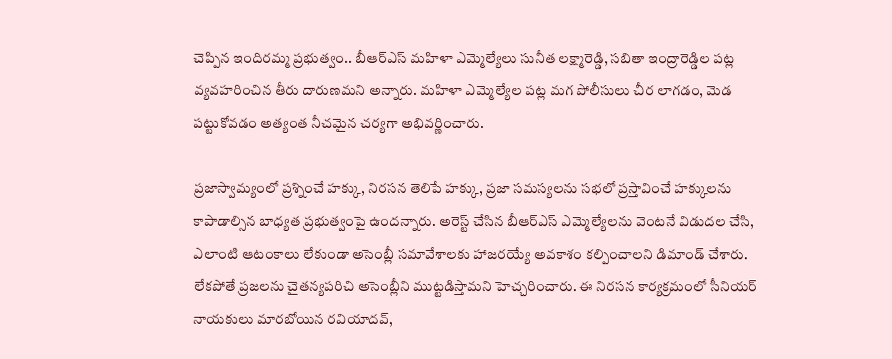చెప్పిన ఇందిరమ్మ ప్రభుత్వం.. బీఆర్ఎస్ మహిళా ఎమ్మెల్యేలు సునీత లక్ష్మారెడ్డి, సబితా ఇంద్రారెడ్డిల పట్ల వ్యవహరించిన తీరు దారుణమని అన్నారు. మహిళా ఎమ్మెల్యేల పట్ల మగ పోలీసులు చీర లాగడం, మెడ పట్టుకోవడం అత్యంత నీచమైన చర్యగా అభివర్ణించారు.

ప్రజాస్వామ్యంలో ప్రశ్నించే హక్కు, నిరసన తెలిపే హక్కు, ప్రజా సమస్యలను సభలో ప్రస్తావించే హక్కులను కాపాడాల్సిన బాధ్యత ప్రభుత్వంపై ఉందన్నారు. అరెస్ట్ చేసిన బీఆర్ఎస్ ఎమ్మెల్యేలను వెంటనే విడుదల చేసి, ఎలాంటి ఆటంకాలు లేకుండా అసెంబ్లీ సమావేశాలకు హాజరయ్యే అవకాశం కల్పించాలని డిమాండ్ చేశారు. లేకపోతే ప్రజలను చైతన్యపరిచి అసెంబ్లీని ముట్టడిస్తామని హెచ్చరించారు. ఈ నిరసన కార్యక్రమంలో సీనియర్ నాయకులు మారబోయిన రవియాదవ్,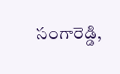సంగారెడ్డి,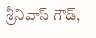శ్రీనివాస్ గౌడ్,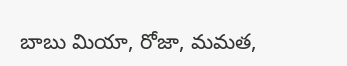బాబు మియా, రోజా, మమత,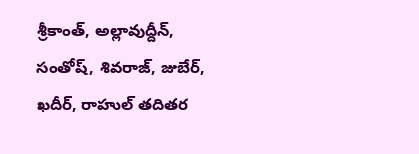శ్రీకాంత్, అల్లావుద్దీన్, సంతోష్, శివరాజ్, జుబేర్, ఖదీర్, రాహుల్ తదితర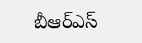బీఆర్ఎస్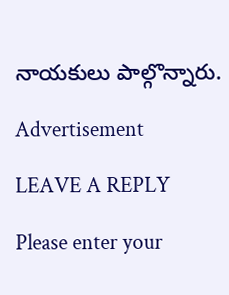నాయకులు పాల్గొన్నారు.

Advertisement

LEAVE A REPLY

Please enter your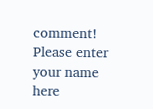comment!
Please enter your name here